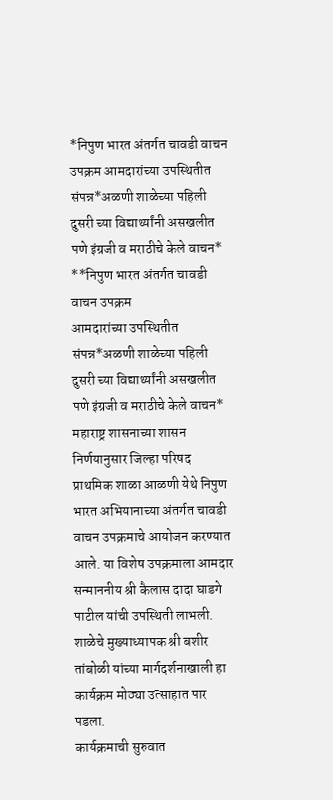*निपुण भारत अंतर्गत चावडी वाचन उपक्रम आमदारांच्या उपस्थितीत संपन्न*अळणी शाळेच्या पहिली दुसरी च्या विद्यार्थ्यांनी असखलीत पणे इंग्रजी व मराठीचे केले वाचन*
**निपुण भारत अंतर्गत चावडी वाचन उपक्रम
आमदारांच्या उपस्थितीत संपन्न*अळणी शाळेच्या पहिली दुसरी च्या विद्यार्थ्यांनी असखलीत पणे इंग्रजी व मराठीचे केले वाचन*
महाराष्ट्र शासनाच्या शासन निर्णयानुसार जिल्हा परिषद प्राथमिक शाळा आळणी येथे निपुण भारत अभियानाच्या अंतर्गत चावडी वाचन उपक्रमाचे आयोजन करण्यात आले. या विशेष उपक्रमाला आमदार सन्माननीय श्री कैलास दादा घाडगे पाटील यांची उपस्थिती लाभली. शाळेचे मुख्याध्यापक श्री बशीर तांबोळी यांच्या मार्गदर्शनाखाली हा कार्यक्रम मोठ्या उत्साहात पार पडला.
कार्यक्रमाची सुरुवात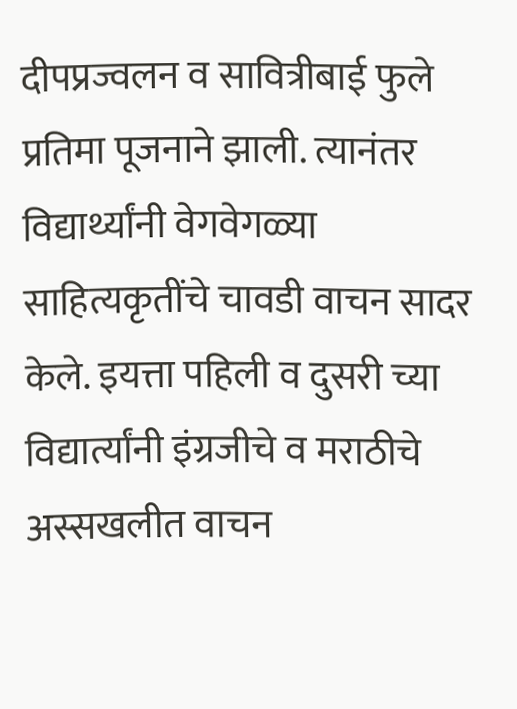दीपप्रज्वलन व सावित्रीबाई फुले प्रतिमा पूजनाने झाली. त्यानंतर विद्यार्थ्यांनी वेगवेगळ्या साहित्यकृतींचे चावडी वाचन सादर केले. इयत्ता पहिली व दुसरी च्या विद्यार्त्यांनी इंग्रजीचे व मराठीचे अस्सखलीत वाचन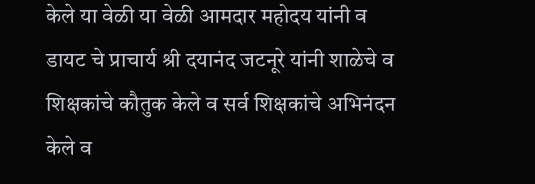केले या वेळी या वेळी आमदार महोदय यांनी व डायट चे प्राचार्य श्री दयानंद जटनूरे यांनी शाळेचे व शिक्षकांचे कौतुक केले व सर्व शिक्षकांचे अभिनंदन केले व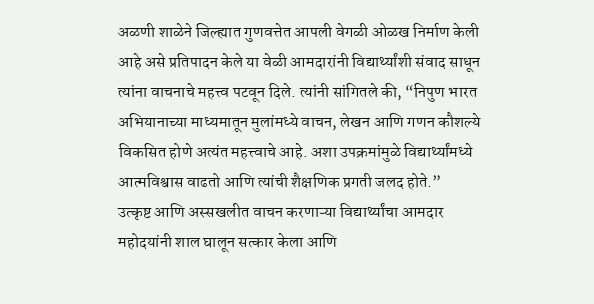अळणी शाळेने जिल्ह्यात गुणवत्तेत आपली वेगळी ओळख निर्माण केली आहे असे प्रतिपादन केले या वेळी आमदारांनी विद्यार्थ्यांशी संवाद साधून त्यांना वाचनाचे महत्त्व पटवून दिले. त्यांनी सांगितले की, “निपुण भारत अभियानाच्या माध्यमातून मुलांमध्ये वाचन, लेखन आणि गणन कौशल्ये विकसित होणे अत्यंत महत्त्वाचे आहे. अशा उपक्रमांमुळे विद्यार्थ्यांमध्ये आत्मविश्वास वाढतो आणि त्यांची शैक्षणिक प्रगती जलद होते.”
उत्कृष्ट आणि अस्सखलीत वाचन करणाऱ्या विद्यार्थ्यांचा आमदार महोदयांनी शाल घालून सत्कार केला आणि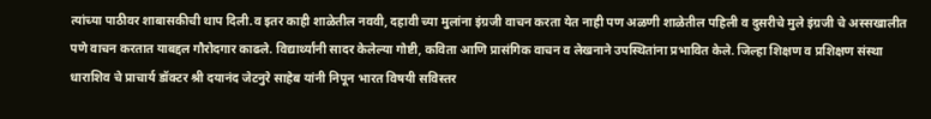त्यांच्या पाठीवर शाबासकीची थाप दिली.व इतर काही शाळेतील नववी, दहावी च्या मुलांना इंग्रजी वाचन करता येत नाही पण अळणी शाळेतील पहिली व दुसरीचे मुले इंग्रजी चे अस्सखालीत पणे वाचन करतात याबद्दल गौरोदगार काढले. विद्यार्थ्यांनी सादर केलेल्या गोष्टी, कविता आणि प्रासंगिक वाचन व लेखनाने उपस्थितांना प्रभावित केले. जिल्हा शिक्षण व प्रशिक्षण संस्था धाराशिव चे प्राचार्य डॉक्टर श्री दयानंद जेटनुरे साहेब यांनी निपून भारत विषयी सविस्तर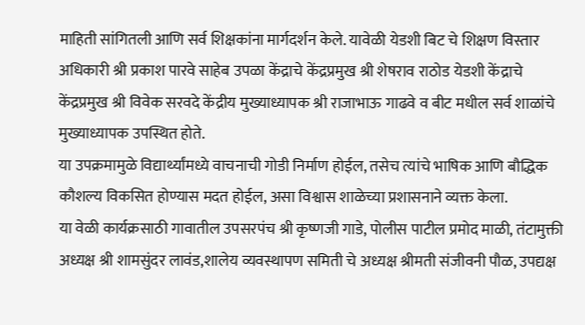माहिती सांगितली आणि सर्व शिक्षकांना मार्गदर्शन केले. यावेळी येडशी बिट चे शिक्षण विस्तार अधिकारी श्री प्रकाश पारवे साहेब उपळा केंद्राचे केंद्रप्रमुख श्री शेषराव राठोड येडशी केंद्राचे केंद्रप्रमुख श्री विवेक सरवदे केंद्रीय मुख्याध्यापक श्री राजाभाऊ गाढवे व बीट मधील सर्व शाळांचे मुख्याध्यापक उपस्थित होते.
या उपक्रमामुळे विद्यार्थ्यांमध्ये वाचनाची गोडी निर्माण होईल, तसेच त्यांचे भाषिक आणि बौद्धिक कौशल्य विकसित होण्यास मदत होईल, असा विश्वास शाळेच्या प्रशासनाने व्यक्त केला.
या वेळी कार्यक्रसाठी गावातील उपसरपंच श्री कृष्णजी गाडे, पोलीस पाटील प्रमोद माळी, तंटामुक्ती अध्यक्ष श्री शामसुंदर लावंड,शालेय व्यवस्थापण समिती चे अध्यक्ष श्रीमती संजीवनी पौळ, उपद्यक्ष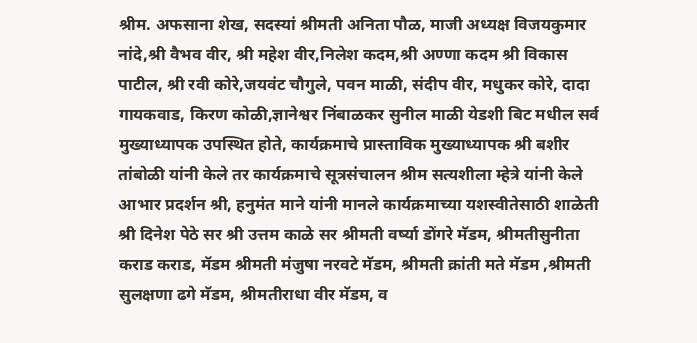श्रीम. अफसाना शेख, सदस्यां श्रीमती अनिता पौळ, माजी अध्यक्ष विजयकुमार नांदे,श्री वैभव वीर, श्री महेश वीर,निलेश कदम,श्री अण्णा कदम श्री विकास पाटील, श्री रवी कोरे,जयवंट चौगुले, पवन माळी, संदीप वीर, मधुकर कोरे, दादा गायकवाड, किरण कोळी,ज्ञानेश्वर निंबाळकर सुनील माळी येडशी बिट मधील सर्व मुख्याध्यापक उपस्थित होते, कार्यक्रमाचे प्रास्ताविक मुख्याध्यापक श्री बशीर तांबोळी यांनी केले तर कार्यक्रमाचे सूत्रसंचालन श्रीम सत्यशीला म्हेत्रे यांनी केले आभार प्रदर्शन श्री, हनुमंत माने यांनी मानले कार्यक्रमाच्या यशस्वीतेसाठी शाळेती श्री दिनेश पेठे सर श्री उत्तम काळे सर श्रीमती वर्ष्या डोंगरे मॅडम, श्रीमतीसुनीता कराड कराड, मॅडम श्रीमती मंजुषा नरवटे मॅडम, श्रीमती क्रांती मते मॅडम ,श्रीमती सुलक्षणा ढगे मॅडम, श्रीमतीराधा वीर मॅडम, व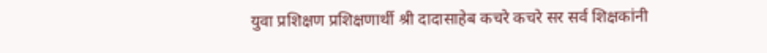युवा प्रशिक्षण प्रशिक्षणार्थी श्री दादासाहेब कचरे कचरे सर सर्व शिक्षकांनी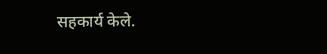सहकार्य केले.